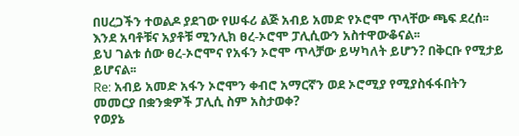በሀረጋችን ተወልዶ ያደገው የሠፋሪ ልጅ አብይ አመድ የኦሮሞ ጥላቸው ጫፍ ደረሰ፡፡ እንደ አባቶቹና አያቶቹ ሚንሊክ ፀረ-ኦሮሞ ፓሊሲውን አስተዋውቆናል፡፡
ይህ ገልቱ ሰው ፀረ-ኦሮሞና የአፋን ኦሮሞ ጥላቻው ይሣካለት ይሆን? በቅርቡ የሚታይ ይሆናል፡፡
Re: አብይ አመድ አፋን ኦሮሞን ቀብሮ አማርኛን ወደ ኦሮሚያ የሚያስፋፋበትን መመርያ በቋንቋዎች ፓሊሲ ስም አስታወቀ?
የወያኔ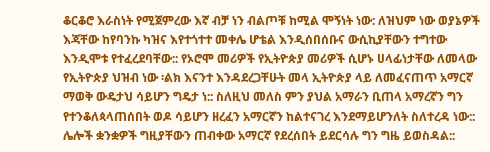ቆርቆሮ እራስነት የሚጀምረው እኛ ብቻ ነን ብልጦቹ ከሚል ሞኝነት ነው: ለዝህም ነው ወያኔዎች እጃቸው ከየባንኩ ካዝና እየተጎተተ መቀሌ ሆቴል እንዲሰበሰቡና ውሲኪያቸውን ተግተው እንዲሞቱ የተፈረደባቸው:: የኦሮሞ መሪዎች የኢትዮጵያ መሪዎች ሲሆኑ ሀላፊነታቸው ለመላው የኢትዮጵያ ህዝብ ነው ፡ልክ እናንተ እንዳደረጋቸሁት መላ ኢትዮጵያ ላይ ለመፈናጠጥ አማርኛ ማወቅ ውዴታህ ሳይሆን ግዴታ ነ:: ስለዚህ መለስ ምን ያህል አማራን ቢጠላ አማረኛን ግን የተንቆለጳላጠሰበት ወዶ ሳይሆን ዘረፈን አማርኛን ከልተናገረ እንደማይሆንለት ስለተረዳ ነው:: ሌሎች ቋንቋዎች ግዚያቸውን ጠብቀው አማርኛ የደረሰበት ይደርሳሉ ግን ግዜ ይወስዳል::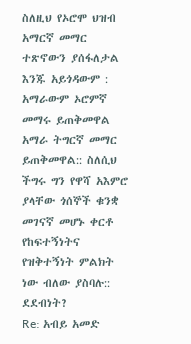ስለዚህ የኦሮሞ ህዝብ አማርኛ መማር ተጽኖውን ያሰፋለታል እንጁ አይጎዳውም : አማራውም ኦሮምኛ መማሩ ይጠቅመዋል አማራ ትግርኛ መማር ይጠቅመዋል:: ስለሲህ ችግሩ ግን የዋሻ አእምሮ ያላቸው ጎሰኞች ቁንቋ መገናኛ መሆኑ ቀርቶ የከፍተኝነትና የዝቅተኝነት ምልክት ነው ብለው ያስባሉ:: ደደብነት?
Re: አብይ አመድ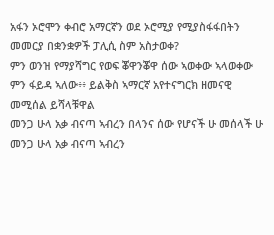አፋን ኦሮሞን ቀብሮ አማርኛን ወደ ኦሮሚያ የሚያስፋፋበትን መመርያ በቋንቋዎች ፓሊሲ ስም አስታወቀ?
ምን ወንዝ የማያሻግር የወፍ ቖዋንቖዋ ሰው ኣወቀው ኣላወቀው ምን ፋይዳ ኣለው፥፥ ይልቅስ ኣማርኛ አየተናግርክ ዘመናዊ መሚሰል ይሻላቹዋል
መንጋ ሁላ አቃ ብናጣ ኣብረን በላንና ሰው የሆናች ሁ መሰላች ሁ
መንጋ ሁላ አቃ ብናጣ ኣብረን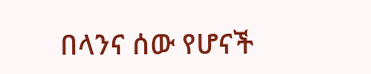በላንና ሰው የሆናች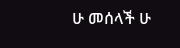ሁ መሰላች ሁ